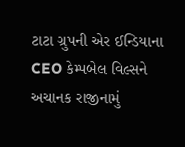ટાટા ગ્રુપની એર ઈન્ડિયાના CEO કેમ્પબેલ વિલ્સને અચાનક રાજીનામું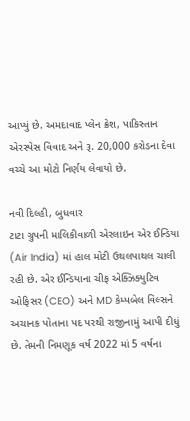આપ્યું છે. અમદાવાદ પ્લેન ક્રેશ, પાકિસ્તાન એરસ્પેસ વિવાદ અને રૂ. 20,000 કરોડના દેવા વચ્ચે આ મોટો નિર્ણય લેવાયો છે.

નવી દિલ્હી, બુધવાર
ટાટા ગ્રુપની માલિકીવાળી એરલાઇન એર ઈન્ડિયા (Air India) માં હાલ મોટી ઉથલપાથલ ચાલી રહી છે. એર ઈન્ડિયાના ચીફ એક્ઝિક્યુટિવ ઓફિસર (CEO) અને MD કેમ્પબેલ વિલ્સને અચાનક પોતાના પદ પરથી રાજીનામું આપી દીધું છે. તેમની નિમણૂક વર્ષ 2022 માં 5 વર્ષના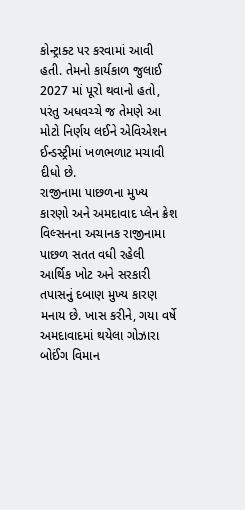કોન્ટ્રાક્ટ પર કરવામાં આવી હતી. તેમનો કાર્યકાળ જુલાઈ 2027 માં પૂરો થવાનો હતો, પરંતુ અધવચ્ચે જ તેમણે આ મોટો નિર્ણય લઈને એવિએશન ઈન્ડસ્ટ્રીમાં ખળભળાટ મચાવી દીધો છે.
રાજીનામા પાછળના મુખ્ય કારણો અને અમદાવાદ પ્લેન ક્રેશ
વિલ્સનના અચાનક રાજીનામા પાછળ સતત વધી રહેલી આર્થિક ખોટ અને સરકારી તપાસનું દબાણ મુખ્ય કારણ મનાય છે. ખાસ કરીને, ગયા વર્ષે અમદાવાદમાં થયેલા ગોઝારા બોઈંગ વિમાન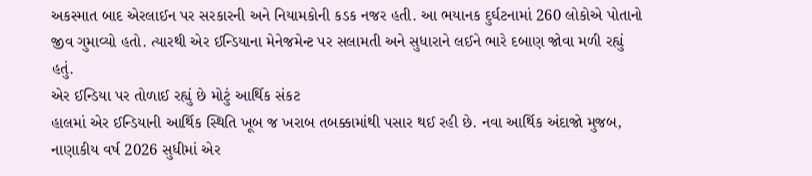અકસ્માત બાદ એરલાઈન પર સરકારની અને નિયામકોની કડક નજર હતી. આ ભયાનક દુર્ઘટનામાં 260 લોકોએ પોતાનો જીવ ગુમાવ્યો હતો. ત્યારથી એર ઈન્ડિયાના મેનેજમેન્ટ પર સલામતી અને સુધારાને લઈને ભારે દબાણ જોવા મળી રહ્યું હતું.
એર ઈન્ડિયા પર તોળાઈ રહ્યું છે મોટું આર્થિક સંકટ
હાલમાં એર ઈન્ડિયાની આર્થિક સ્થિતિ ખૂબ જ ખરાબ તબક્કામાંથી પસાર થઈ રહી છે. નવા આર્થિક અંદાજો મુજબ, નાણાકીય વર્ષ 2026 સુધીમાં એર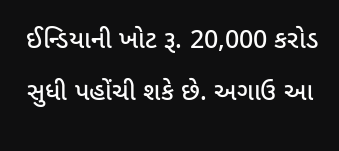ઈન્ડિયાની ખોટ રૂ. 20,000 કરોડ સુધી પહોંચી શકે છે. અગાઉ આ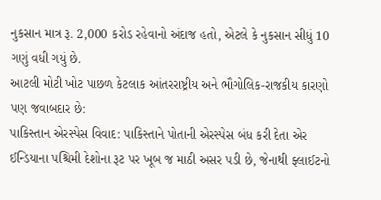નુકસાન માત્ર રૂ. 2,000 કરોડ રહેવાનો અંદાજ હતો, એટલે કે નુકસાન સીધું 10 ગણું વધી ગયું છે.
આટલી મોટી ખોટ પાછળ કેટલાક આંતરરાષ્ટ્રીય અને ભૌગોલિક-રાજકીય કારણો પણ જવાબદાર છે:
પાકિસ્તાન એરસ્પેસ વિવાદ: પાકિસ્તાને પોતાની એરસ્પેસ બંધ કરી દેતા એર ઈન્ડિયાના પશ્ચિમી દેશોના રૂટ પર ખૂબ જ માઠી અસર પડી છે, જેનાથી ફ્લાઈટનો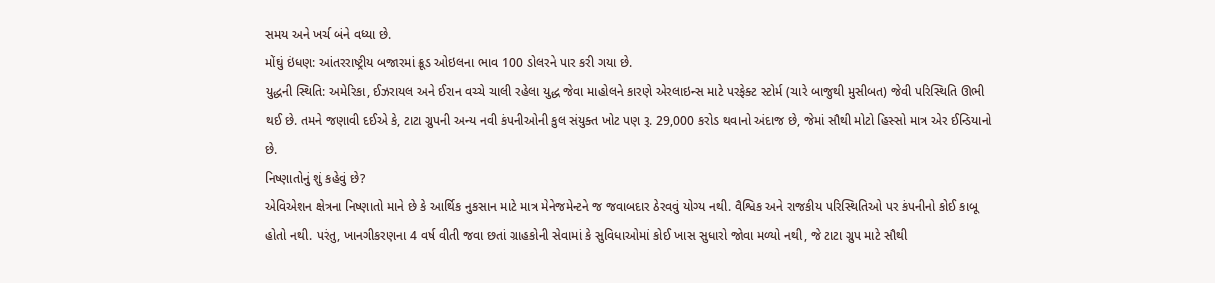સમય અને ખર્ચ બંને વધ્યા છે.
મોંઘું ઇંધણ: આંતરરાષ્ટ્રીય બજારમાં ક્રૂડ ઓઇલના ભાવ 100 ડોલરને પાર કરી ગયા છે.
યુદ્ધની સ્થિતિ: અમેરિકા, ઈઝરાયલ અને ઈરાન વચ્ચે ચાલી રહેલા યુદ્ધ જેવા માહોલને કારણે એરલાઇન્સ માટે પરફેક્ટ સ્ટોર્મ (ચારે બાજુથી મુસીબત) જેવી પરિસ્થિતિ ઊભી થઈ છે. તમને જણાવી દઈએ કે, ટાટા ગ્રુપની અન્ય નવી કંપનીઓની કુલ સંયુક્ત ખોટ પણ રૂ. 29,000 કરોડ થવાનો અંદાજ છે, જેમાં સૌથી મોટો હિસ્સો માત્ર એર ઈન્ડિયાનો છે.
નિષ્ણાતોનું શું કહેવું છે?
એવિએશન ક્ષેત્રના નિષ્ણાતો માને છે કે આર્થિક નુકસાન માટે માત્ર મેનેજમેન્ટને જ જવાબદાર ઠેરવવું યોગ્ય નથી. વૈશ્વિક અને રાજકીય પરિસ્થિતિઓ પર કંપનીનો કોઈ કાબૂ હોતો નથી. પરંતુ, ખાનગીકરણના 4 વર્ષ વીતી જવા છતાં ગ્રાહકોની સેવામાં કે સુવિધાઓમાં કોઈ ખાસ સુધારો જોવા મળ્યો નથી, જે ટાટા ગ્રુપ માટે સૌથી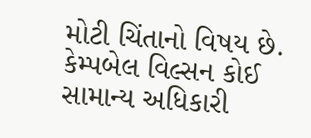મોટી ચિંતાનો વિષય છે.
કેમ્પબેલ વિલ્સન કોઈ સામાન્ય અધિકારી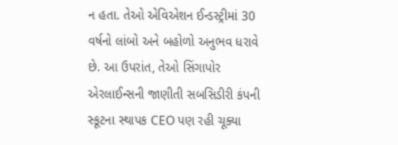ન હતા. તેઓ એવિએશન ઈન્ડસ્ટ્રીમાં 30 વર્ષનો લાંબો અને બહોળો અનુભવ ધરાવે છે. આ ઉપરાંત, તેઓ સિંગાપોર એરલાઈન્સની જાણીતી સબસિડીરી કંપની સ્કૂટના સ્થાપક CEO પણ રહી ચૂક્યા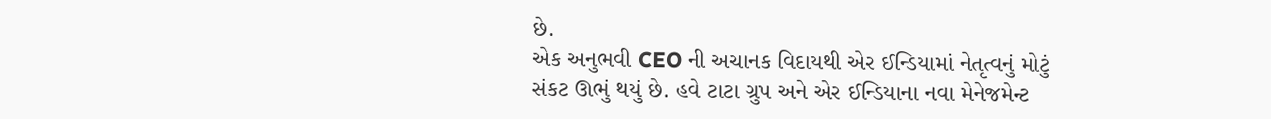છે.
એક અનુભવી CEO ની અચાનક વિદાયથી એર ઈન્ડિયામાં નેતૃત્વનું મોટું સંકટ ઊભું થયું છે. હવે ટાટા ગ્રુપ અને એર ઈન્ડિયાના નવા મેનેજમેન્ટ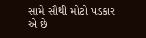સામે સૌથી મોટો પડકાર એ છે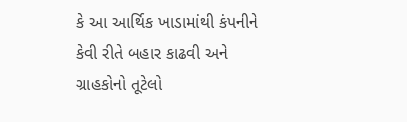કે આ આર્થિક ખાડામાંથી કંપનીને કેવી રીતે બહાર કાઢવી અને ગ્રાહકોનો તૂટેલો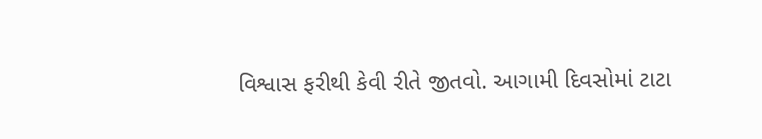વિશ્વાસ ફરીથી કેવી રીતે જીતવો. આગામી દિવસોમાં ટાટા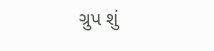ગ્રુપ શું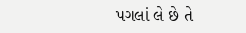પગલાં લે છે તે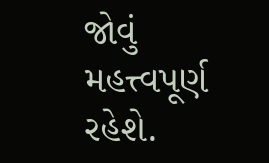જોવું મહત્ત્વપૂર્ણ રહેશે.